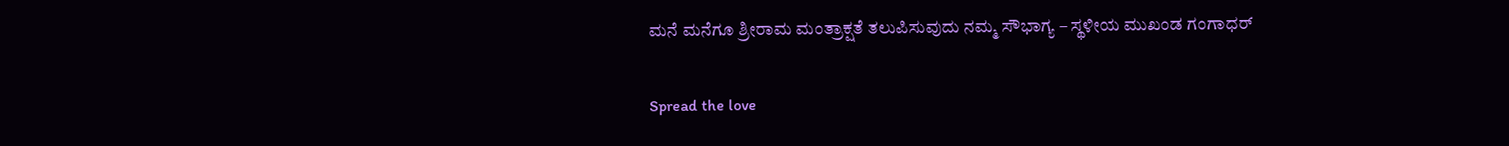ಮನೆ ಮನೆಗೂ ಶ್ರೀರಾಮ ಮಂತ್ರಾಕ್ಷತೆ ತಲುಪಿಸುವುದು ನಮ್ಮ ಸೌಭಾಗ್ಯ – ಸ್ಥಳೀಯ ಮುಖಂಡ ಗಂಗಾಧರ್

Spread the love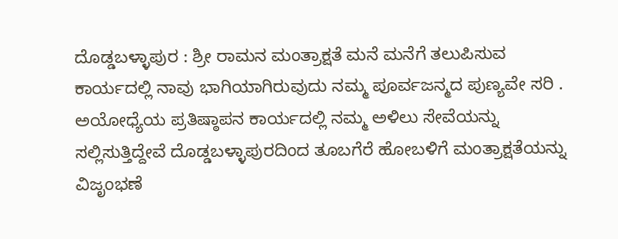ದೊಡ್ಡಬಳ್ಳಾಪುರ : ಶ್ರೀ ರಾಮನ ಮಂತ್ರಾಕ್ಷತೆ ಮನೆ ಮನೆಗೆ ತಲುಪಿಸುವ ಕಾರ್ಯದಲ್ಲಿ ನಾವು ಭಾಗಿಯಾಗಿರುವುದು ನಮ್ಮ ಪೂರ್ವಜನ್ಮದ ಪುಣ್ಯವೇ ಸರಿ . ಅಯೋಧ್ಯೆಯ ಪ್ರತಿಷ್ಠಾಪನ ಕಾರ್ಯದಲ್ಲಿ ನಮ್ಮ ಅಳಿಲು ಸೇವೆಯನ್ನು ಸಲ್ಲಿಸುತ್ತಿದ್ದೇವೆ ದೊಡ್ಡಬಳ್ಳಾಪುರದಿಂದ ತೂಬಗೆರೆ ಹೋಬಳಿಗೆ ಮಂತ್ರಾಕ್ಷತೆಯನ್ನು ವಿಜೃಂಭಣೆ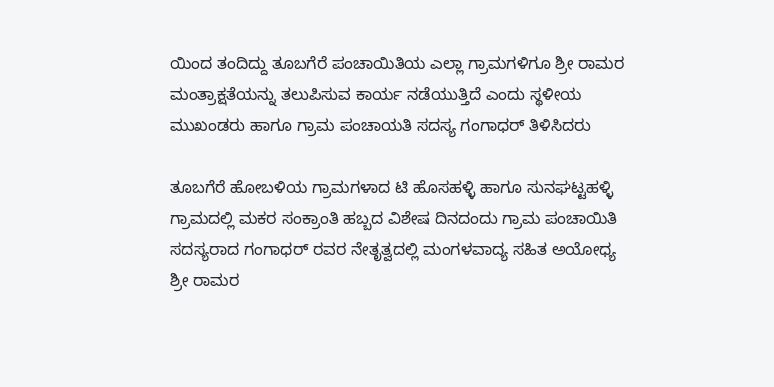ಯಿಂದ ತಂದಿದ್ದು ತೂಬಗೆರೆ ಪಂಚಾಯಿತಿಯ ಎಲ್ಲಾ ಗ್ರಾಮಗಳಿಗೂ ಶ್ರೀ ರಾಮರ ಮಂತ್ರಾಕ್ಷತೆಯನ್ನು ತಲುಪಿಸುವ ಕಾರ್ಯ ನಡೆಯುತ್ತಿದೆ ಎಂದು ಸ್ಥಳೀಯ ಮುಖಂಡರು ಹಾಗೂ ಗ್ರಾಮ ಪಂಚಾಯತಿ ಸದಸ್ಯ ಗಂಗಾಧರ್ ತಿಳಿಸಿದರು

ತೂಬಗೆರೆ ಹೋಬಳಿಯ ಗ್ರಾಮಗಳಾದ ಟಿ ಹೊಸಹಳ್ಳಿ ಹಾಗೂ ಸುನಘಟ್ಟಹಳ್ಳಿ ಗ್ರಾಮದಲ್ಲಿ ಮಕರ ಸಂಕ್ರಾಂತಿ ಹಬ್ಬದ ವಿಶೇಷ ದಿನದಂದು ಗ್ರಾಮ ಪಂಚಾಯಿತಿ ಸದಸ್ಯರಾದ ಗಂಗಾಧರ್ ರವರ ನೇತೃತ್ವದಲ್ಲಿ ಮಂಗಳವಾದ್ಯ ಸಹಿತ ಅಯೋಧ್ಯ ಶ್ರೀ ರಾಮರ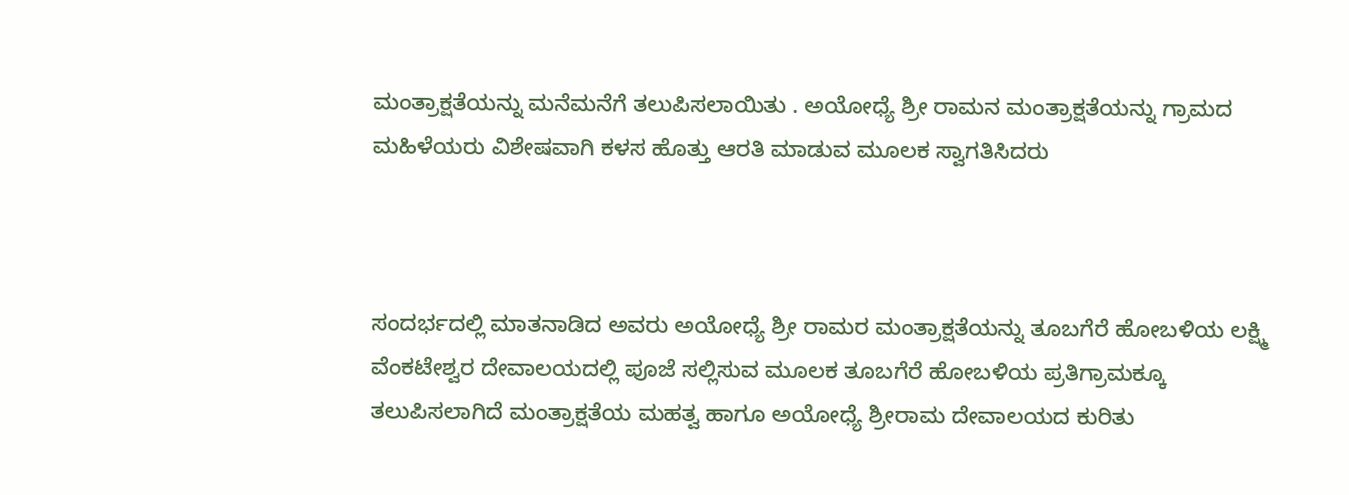ಮಂತ್ರಾಕ್ಷತೆಯನ್ನು ಮನೆಮನೆಗೆ ತಲುಪಿಸಲಾಯಿತು . ಅಯೋಧ್ಯೆ ಶ್ರೀ ರಾಮನ ಮಂತ್ರಾಕ್ಷತೆಯನ್ನು ಗ್ರಾಮದ ಮಹಿಳೆಯರು ವಿಶೇಷವಾಗಿ ಕಳಸ ಹೊತ್ತು ಆರತಿ ಮಾಡುವ ಮೂಲಕ ಸ್ವಾಗತಿಸಿದರು



ಸಂದರ್ಭದಲ್ಲಿ ಮಾತನಾಡಿದ ಅವರು ಅಯೋಧ್ಯೆ ಶ್ರೀ ರಾಮರ ಮಂತ್ರಾಕ್ಷತೆಯನ್ನು ತೂಬಗೆರೆ ಹೋಬಳಿಯ ಲಕ್ಷ್ಮಿ ವೆಂಕಟೇಶ್ವರ ದೇವಾಲಯದಲ್ಲಿ ಪೂಜೆ ಸಲ್ಲಿಸುವ ಮೂಲಕ ತೂಬಗೆರೆ ಹೋಬಳಿಯ ಪ್ರತಿಗ್ರಾಮಕ್ಕೂ ತಲುಪಿಸಲಾಗಿದೆ ಮಂತ್ರಾಕ್ಷತೆಯ ಮಹತ್ವ ಹಾಗೂ ಅಯೋಧ್ಯೆ ಶ್ರೀರಾಮ ದೇವಾಲಯದ ಕುರಿತು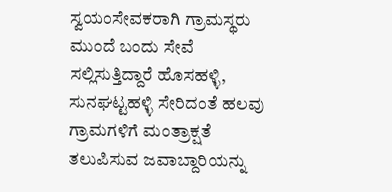ಸ್ವಯಂಸೇವಕರಾಗಿ ಗ್ರಾಮಸ್ಥರು ಮುಂದೆ ಬಂದು ಸೇವೆ ಸಲ್ಲಿಸುತ್ತಿದ್ದಾರೆ ಹೊಸಹಳ್ಳಿ, ಸುನಘಟ್ಟಹಳ್ಳಿ ಸೇರಿದಂತೆ ಹಲವು ಗ್ರಾಮಗಳಿಗೆ ಮಂತ್ರಾಕ್ಷತೆ ತಲುಪಿಸುವ ಜವಾಬ್ದಾರಿಯನ್ನು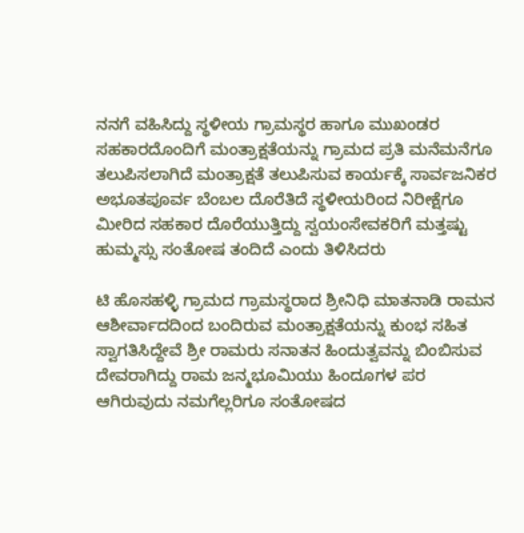ನನಗೆ ವಹಿಸಿದ್ದು ಸ್ಥಳೀಯ ಗ್ರಾಮಸ್ಥರ ಹಾಗೂ ಮುಖಂಡರ ಸಹಕಾರದೊಂದಿಗೆ ಮಂತ್ರಾಕ್ಷತೆಯನ್ನು ಗ್ರಾಮದ ಪ್ರತಿ ಮನೆಮನೆಗೂ ತಲುಪಿಸಲಾಗಿದೆ ಮಂತ್ರಾಕ್ಷತೆ ತಲುಪಿಸುವ ಕಾರ್ಯಕ್ಕೆ ಸಾರ್ವಜನಿಕರ ಅಭೂತಪೂರ್ವ ಬೆಂಬಲ ದೊರೆತಿದೆ ಸ್ಥಳೀಯರಿಂದ ನಿರೀಕ್ಷೆಗೂ ಮೀರಿದ ಸಹಕಾರ ದೊರೆಯುತ್ತಿದ್ದು ಸ್ವಯಂಸೇವಕರಿಗೆ ಮತ್ತಷ್ಟು ಹುಮ್ಮಸ್ಸು ಸಂತೋಷ ತಂದಿದೆ ಎಂದು ತಿಳಿಸಿದರು

ಟಿ ಹೊಸಹಳ್ಳಿ ಗ್ರಾಮದ ಗ್ರಾಮಸ್ಥರಾದ ಶ್ರೀನಿಧಿ ಮಾತನಾಡಿ ರಾಮನ ಆಶೀರ್ವಾದದಿಂದ ಬಂದಿರುವ ಮಂತ್ರಾಕ್ಷತೆಯನ್ನು ಕುಂಭ ಸಹಿತ ಸ್ವಾಗತಿಸಿದ್ದೇವೆ ಶ್ರೀ ರಾಮರು ಸನಾತನ ಹಿಂದುತ್ವವನ್ನು ಬಿಂಬಿಸುವ ದೇವರಾಗಿದ್ದು ರಾಮ ಜನ್ಮಭೂಮಿಯು ಹಿಂದೂಗಳ ಪರ ಆಗಿರುವುದು ನಮಗೆಲ್ಲರಿಗೂ ಸಂತೋಷದ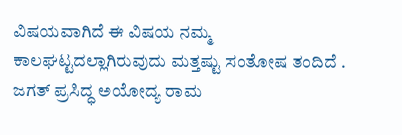ವಿಷಯವಾಗಿದೆ ಈ ವಿಷಯ ನಮ್ಮ ಕಾಲಘಟ್ಟದಲ್ಲಾಗಿರುವುದು ಮತ್ತಷ್ಟು ಸಂತೋಷ ತಂದಿದೆ . ಜಗತ್ ಪ್ರಸಿದ್ಧ ಅಯೋದ್ಯ ರಾಮ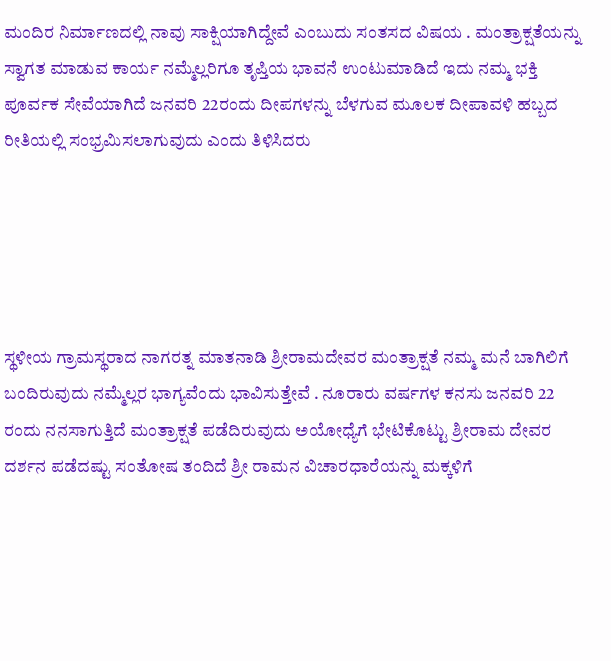ಮಂದಿರ ನಿರ್ಮಾಣದಲ್ಲಿ ನಾವು ಸಾಕ್ಷಿಯಾಗಿದ್ದೇವೆ ಎಂಬುದು ಸಂತಸದ ವಿಷಯ . ಮಂತ್ರಾಕ್ಷತೆಯನ್ನು ಸ್ವಾಗತ ಮಾಡುವ ಕಾರ್ಯ ನಮ್ಮೆಲ್ಲರಿಗೂ ತೃಪ್ತಿಯ ಭಾವನೆ ಉಂಟುಮಾಡಿದೆ ಇದು ನಮ್ಮ ಭಕ್ತಿ ಪೂರ್ವಕ ಸೇವೆಯಾಗಿದೆ ಜನವರಿ 22ರಂದು ದೀಪಗಳನ್ನು ಬೆಳಗುವ ಮೂಲಕ ದೀಪಾವಳಿ ಹಬ್ಬದ ರೀತಿಯಲ್ಲಿ ಸಂಭ್ರಮಿಸಲಾಗುವುದು ಎಂದು ತಿಳಿಸಿದರು





ಸ್ಥಳೀಯ ಗ್ರಾಮಸ್ಥರಾದ ನಾಗರತ್ನ ಮಾತನಾಡಿ ಶ್ರೀರಾಮದೇವರ ಮಂತ್ರಾಕ್ಷತೆ ನಮ್ಮ ಮನೆ ಬಾಗಿಲಿಗೆ ಬಂದಿರುವುದು ನಮ್ಮೆಲ್ಲರ ಭಾಗ್ಯವೆಂದು ಭಾವಿಸುತ್ತೇವೆ . ನೂರಾರು ವರ್ಷಗಳ ಕನಸು ಜನವರಿ 22 ರಂದು ನನಸಾಗುತ್ತಿದೆ ಮಂತ್ರಾಕ್ಷತೆ ಪಡೆದಿರುವುದು ಅಯೋಧ್ಯೆಗೆ ಭೇಟಿಕೊಟ್ಟು ಶ್ರೀರಾಮ ದೇವರ ದರ್ಶನ ಪಡೆದಷ್ಟು ಸಂತೋಷ ತಂದಿದೆ ಶ್ರೀ ರಾಮನ ವಿಚಾರಧಾರೆಯನ್ನು ಮಕ್ಕಳಿಗೆ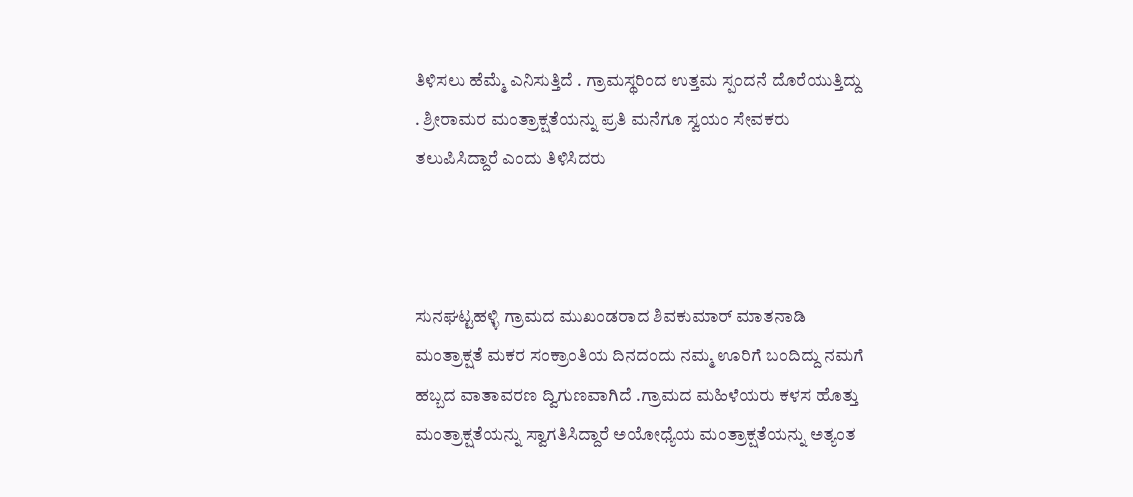ತಿಳಿಸಲು ಹೆಮ್ಮೆ ಎನಿಸುತ್ತಿದೆ . ಗ್ರಾಮಸ್ಥರಿಂದ ಉತ್ತಮ ಸ್ಪಂದನೆ ದೊರೆಯುತ್ತಿದ್ದು . ಶ್ರೀರಾಮರ ಮಂತ್ರಾಕ್ಷತೆಯನ್ನು ಪ್ರತಿ ಮನೆಗೂ ಸ್ವಯಂ ಸೇವಕರು ತಲುಪಿಸಿದ್ದಾರೆ ಎಂದು ತಿಳಿಸಿದರು



ಸುನಘಟ್ಟಹಳ್ಳಿ ಗ್ರಾಮದ ಮುಖಂಡರಾದ ಶಿವಕುಮಾರ್ ಮಾತನಾಡಿ ಮಂತ್ರಾಕ್ಷತೆ ಮಕರ ಸಂಕ್ರಾಂತಿಯ ದಿನದಂದು ನಮ್ಮ ಊರಿಗೆ ಬಂದಿದ್ದು ನಮಗೆ ಹಬ್ಬದ ವಾತಾವರಣ ದ್ವಿಗುಣವಾಗಿದೆ .ಗ್ರಾಮದ ಮಹಿಳೆಯರು ಕಳಸ ಹೊತ್ತು ಮಂತ್ರಾಕ್ಷತೆಯನ್ನು ಸ್ವಾಗತಿಸಿದ್ದಾರೆ ಅಯೋಧ್ಯೆಯ ಮಂತ್ರಾಕ್ಷತೆಯನ್ನು ಅತ್ಯಂತ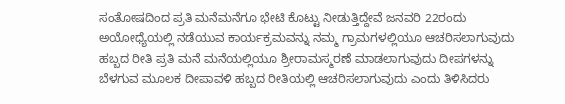ಸಂತೋಷದಿಂದ ಪ್ರತಿ ಮನೆಮನೆಗೂ ಭೇಟಿ ಕೊಟ್ಟು ನೀಡುತ್ತಿದ್ದೇವೆ ಜನವರಿ 22ರಂದು ಅಯೋಧ್ಯೆಯಲ್ಲಿ ನಡೆಯುವ ಕಾರ್ಯಕ್ರಮವನ್ನು ನಮ್ಮ ಗ್ರಾಮಗಳಲ್ಲಿಯೂ ಆಚರಿಸಲಾಗುವುದು ಹಬ್ಬದ ರೀತಿ ಪ್ರತಿ ಮನೆ ಮನೆಯಲ್ಲಿಯೂ ಶ್ರೀರಾಮಸ್ಮರಣೆ ಮಾಡಲಾಗುವುದು ದೀಪಗಳನ್ನು ಬೆಳಗುವ ಮೂಲಕ ದೀಪಾವಳಿ ಹಬ್ಬದ ರೀತಿಯಲ್ಲಿ ಆಚರಿಸಲಾಗುವುದು ಎಂದು ತಿಳಿಸಿದರು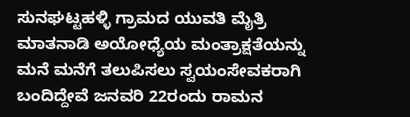ಸುನಘಟ್ಟಹಳ್ಳಿ ಗ್ರಾಮದ ಯುವತಿ ಮೈತ್ರಿ ಮಾತನಾಡಿ ಅಯೋಧ್ಯೆಯ ಮಂತ್ರಾಕ್ಷತೆಯನ್ನು ಮನೆ ಮನೆಗೆ ತಲುಪಿಸಲು ಸ್ವಯಂಸೇವಕರಾಗಿ ಬಂದಿದ್ದೇವೆ ಜನವರಿ 22ರಂದು ರಾಮನ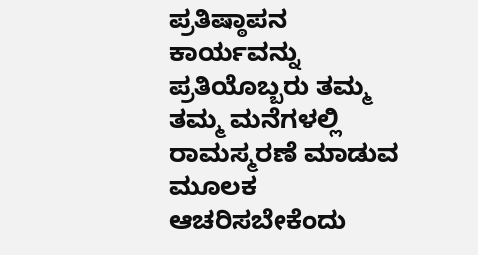ಪ್ರತಿಷ್ಠಾಪನ ಕಾರ್ಯವನ್ನು ಪ್ರತಿಯೊಬ್ಬರು ತಮ್ಮ ತಮ್ಮ ಮನೆಗಳಲ್ಲಿ ರಾಮಸ್ಮರಣೆ ಮಾಡುವ ಮೂಲಕ ಆಚರಿಸಬೇಕೆಂದು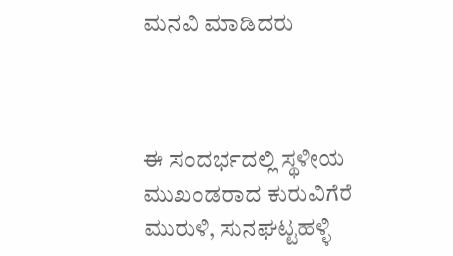ಮನವಿ ಮಾಡಿದರು



ಈ ಸಂದರ್ಭದಲ್ಲಿ ಸ್ಥಳೀಯ ಮುಖಂಡರಾದ ಕುರುವಿಗೆರೆ ಮುರುಳಿ, ಸುನಘಟ್ಟಹಳ್ಳಿ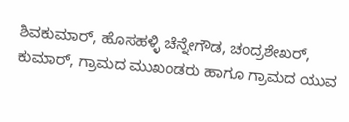ಶಿವಕುಮಾರ್, ಹೊಸಹಳ್ಳಿ ಚೆನ್ನೇಗೌಡ, ಚಂದ್ರಶೇಖರ್, ಕುಮಾರ್, ಗ್ರಾಮದ ಮುಖಂಡರು ಹಾಗೂ ಗ್ರಾಮದ ಯುವ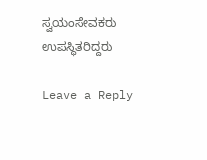ಸ್ವಯಂಸೇವಕರು ಉಪಸ್ಥಿತರಿದ್ದರು

Leave a Reply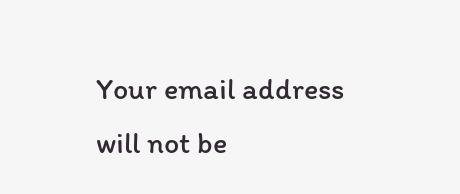Your email address will not be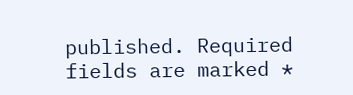published. Required fields are marked *